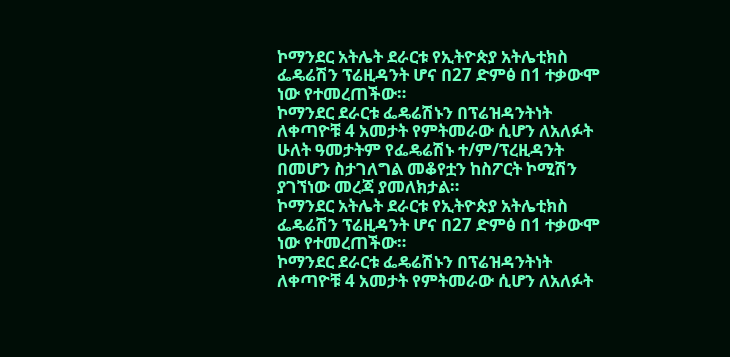ኮማንደር አትሌት ደራርቱ የኢትዮጵያ አትሌቲክስ ፌዴሬሽን ፕሬዚዳንት ሆና በ27 ድምፅ በ1 ተቃውሞ ነው የተመረጠችው።
ኮማንደር ደራርቱ ፌዴሬሽኑን በፕሬዝዳንትነት ለቀጣዮቹ 4 አመታት የምትመራው ሲሆን ለአለፉት ሁለት ዓመታትም የፌዴሬሽኑ ተ/ም/ፕረዚዳንት በመሆን ስታገለግል መቆየቷን ከስፖርት ኮሚሽን ያገኘነው መረጃ ያመለክታል።
ኮማንደር አትሌት ደራርቱ የኢትዮጵያ አትሌቲክስ ፌዴሬሽን ፕሬዚዳንት ሆና በ27 ድምፅ በ1 ተቃውሞ ነው የተመረጠችው።
ኮማንደር ደራርቱ ፌዴሬሽኑን በፕሬዝዳንትነት ለቀጣዮቹ 4 አመታት የምትመራው ሲሆን ለአለፉት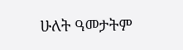ሁለት ዓመታትም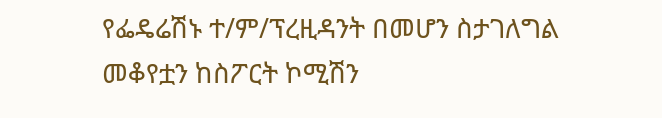የፌዴሬሽኑ ተ/ም/ፕረዚዳንት በመሆን ስታገለግል መቆየቷን ከስፖርት ኮሚሽን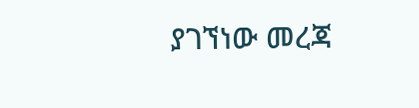ያገኘነው መረጃ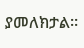ያመለክታል።